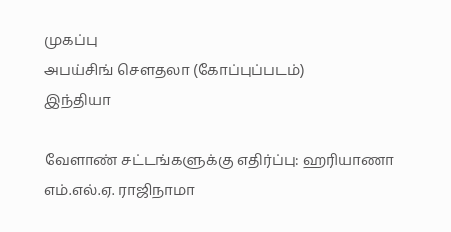முகப்பு
அபய்சிங் செளதலா (கோப்புப்படம்)
இந்தியா

வேளாண் சட்டங்களுக்கு எதிர்ப்பு: ஹரியாணா எம்.எல்.ஏ. ராஜிநாமா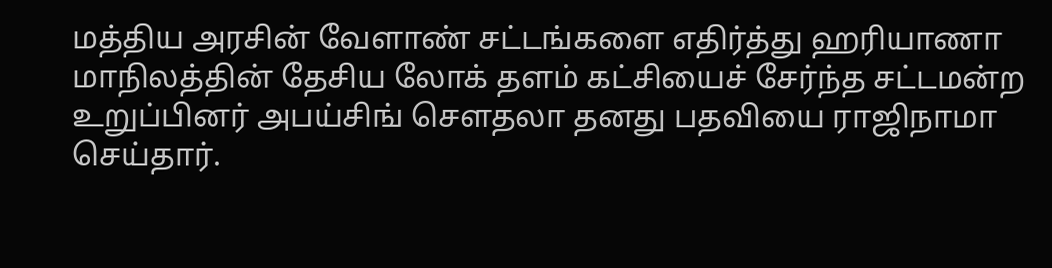மத்திய அரசின் வேளாண் சட்டங்களை எதிர்த்து ஹரியாணா மாநிலத்தின் தேசிய லோக் தளம் கட்சியைச் சேர்ந்த சட்டமன்ற உறுப்பினர் அபய்சிங் செளதலா தனது பதவியை ராஜிநாமா செய்தார்.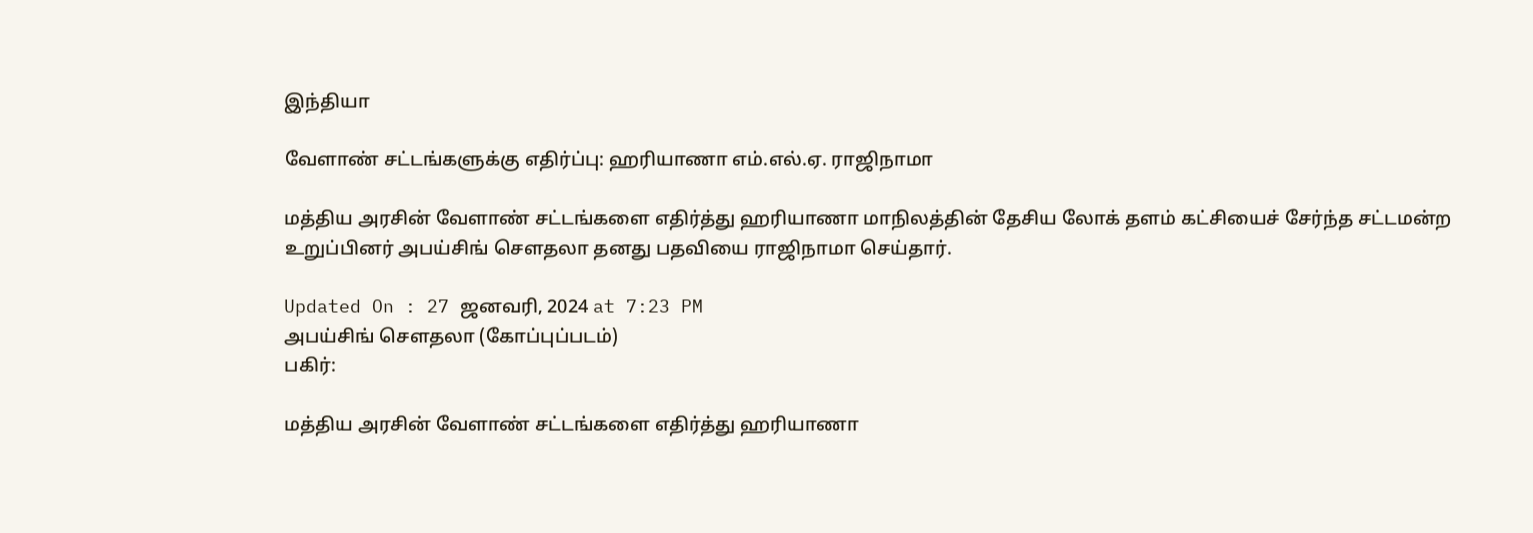இந்தியா

வேளாண் சட்டங்களுக்கு எதிர்ப்பு: ஹரியாணா எம்.எல்.ஏ. ராஜிநாமா

மத்திய அரசின் வேளாண் சட்டங்களை எதிர்த்து ஹரியாணா மாநிலத்தின் தேசிய லோக் தளம் கட்சியைச் சேர்ந்த சட்டமன்ற உறுப்பினர் அபய்சிங் செளதலா தனது பதவியை ராஜிநாமா செய்தார்.

Updated On : 27 ஜனவரி, 2024 at 7:23 PM
அபய்சிங் செளதலா (கோப்புப்படம்)
பகிர்:

மத்திய அரசின் வேளாண் சட்டங்களை எதிர்த்து ஹரியாணா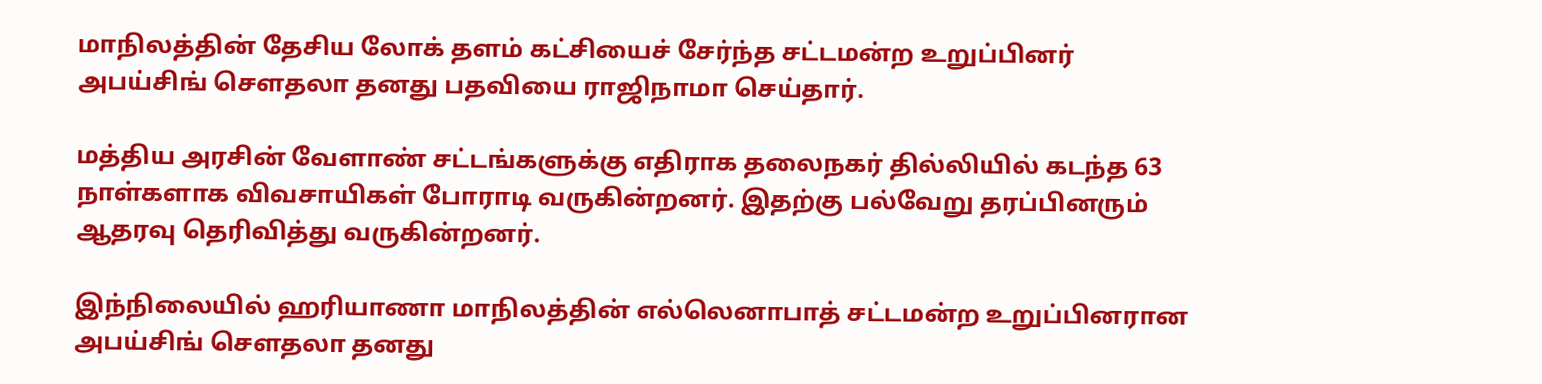மாநிலத்தின் தேசிய லோக் தளம் கட்சியைச் சேர்ந்த சட்டமன்ற உறுப்பினர் அபய்சிங் செளதலா தனது பதவியை ராஜிநாமா செய்தார்.

மத்திய அரசின் வேளாண் சட்டங்களுக்கு எதிராக தலைநகர் தில்லியில் கடந்த 63 நாள்களாக விவசாயிகள் போராடி வருகின்றனர். இதற்கு பல்வேறு தரப்பினரும் ஆதரவு தெரிவித்து வருகின்றனர்.

இந்நிலையில் ஹரியாணா மாநிலத்தின் எல்லெனாபாத் சட்டமன்ற உறுப்பினரான அபய்சிங் செளதலா தனது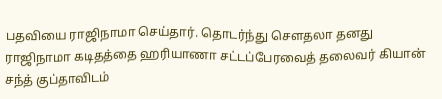பதவியை ராஜிநாமா செய்தார். தொடர்ந்து செளதலா தனது ராஜிநாமா கடிதத்தை ஹரியாணா சட்டப்பேரவைத் தலைவர் கியான் சந்த் குப்தாவிடம்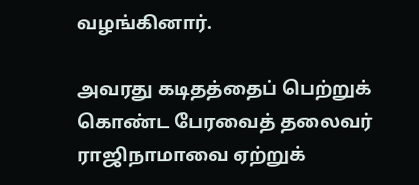வழங்கினார்.

அவரது கடிதத்தைப் பெற்றுக் கொண்ட பேரவைத் தலைவர் ராஜிநாமாவை ஏற்றுக்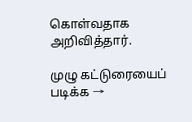கொள்வதாக அறிவித்தார்.

முழு கட்டுரையைப் படிக்க →